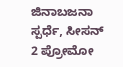ಜಿನಾಬಜನಾ ಸ್ಪರ್ಧೆ, ಸೀಸನ್ 2 ಪ್ರೋಮೋ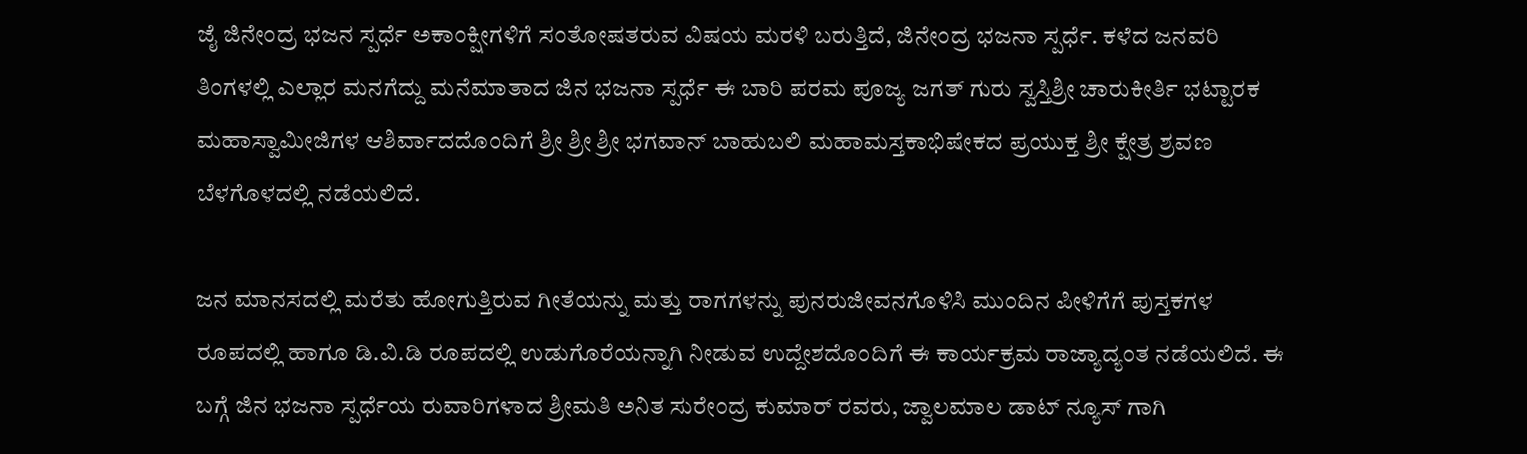ಜೈ ಜಿನೇಂದ್ರ ಭಜನ ಸ್ಪರ್ಧೆ ಅಕಾಂಕ್ಷೀಗಳಿಗೆ ಸಂತೋಷತರುವ ವಿಷಯ ಮರಳಿ ಬರುತ್ತಿದೆ, ಜಿನೇಂದ್ರ ಭಜನಾ ಸ್ಪರ್ಧೆ. ಕಳೆದ ಜನವರಿ ತಿಂಗಳಲ್ಲಿ ಎಲ್ಲಾರ ಮನಗೆದ್ದು ಮನೆಮಾತಾದ ಜಿನ ಭಜನಾ ಸ್ಪರ್ಧೆ ಈ ಬಾರಿ ಪರಮ ಪೂಜ್ಯ ಜಗತ್ ಗುರು ಸ್ವಸ್ತಿಶ್ರೀ ಚಾರುಕೀರ್ತಿ ಭಟ್ಟಾರಕ ಮಹಾಸ್ವಾಮೀಜಿಗಳ ಆಶಿರ್ವಾದದೊಂದಿಗೆ ಶ್ರೀ ಶ್ರೀ ಶ್ರೀ ಭಗವಾನ್ ಬಾಹುಬಲಿ ಮಹಾಮಸ್ತಕಾಭಿಷೇಕದ ಪ್ರಯುಕ್ತ ಶ್ರೀ ಕ್ಷೇತ್ರ ಶ್ರವಣ ಬೆಳಗೊಳದಲ್ಲಿ ನಡೆಯಲಿದೆ.

ಜನ ಮಾನಸದಲ್ಲಿ ಮರೆತು ಹೋಗುತ್ತಿರುವ ಗೀತೆಯನ್ನು ಮತ್ತು ರಾಗಗಳನ್ನು ಪುನರುಜೀವನಗೊಳಿಸಿ ಮುಂದಿನ ಪೀಳಿಗೆಗೆ ಪುಸ್ತಕಗಳ ರೂಪದಲ್ಲಿ ಹಾಗೂ ಡಿ.ವಿ.ಡಿ ರೂಪದಲ್ಲಿ ಉಡುಗೊರೆಯನ್ನಾಗಿ ನೀಡುವ ಉದ್ದೇಶದೊಂದಿಗೆ ಈ ಕಾರ್ಯಕ್ರಮ ರಾಜ್ಯಾದ್ಯಂತ ನಡೆಯಲಿದೆ. ಈ ಬಗ್ಗೆ ಜಿನ ಭಜನಾ ಸ್ಪರ್ಧೆಯ ರುವಾರಿಗಳಾದ ಶ್ರೀಮತಿ ಅನಿತ ಸುರೇಂದ್ರ ಕುಮಾರ್ ರವರು, ಜ್ವಾಲಮಾಲ ಡಾಟ್ ನ್ಯೂಸ್ ಗಾಗಿ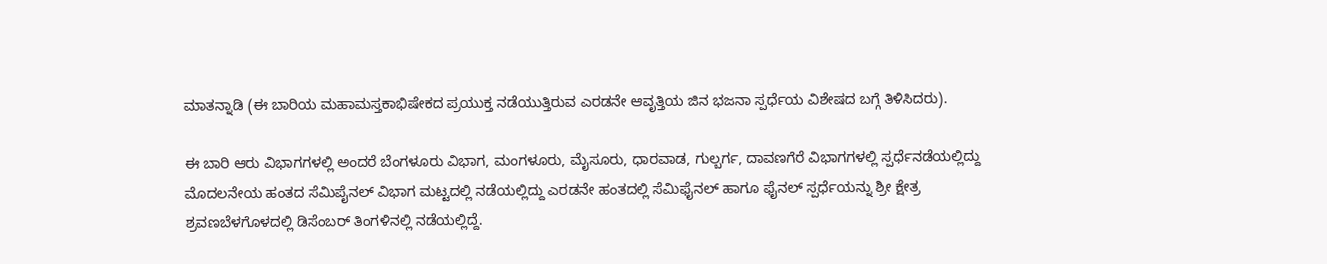ಮಾತನ್ನಾಡಿ (ಈ ಬಾರಿಯ ಮಹಾಮಸ್ತಕಾಭಿಷೇಕದ ಪ್ರಯುಕ್ತ ನಡೆಯುತ್ತಿರುವ ಎರಡನೇ ಆವೃತ್ತಿಯ ಜಿನ ಭಜನಾ ಸ್ಪರ್ಧೆಯ ವಿಶೇಷದ ಬಗ್ಗೆ ತಿಳಿಸಿದರು).

ಈ ಬಾರಿ ಆರು ವಿಭಾಗಗಳಲ್ಲಿ ಅಂದರೆ ಬೆಂಗಳೂರು ವಿಭಾಗ, ಮಂಗಳೂರು, ಮೈಸೂರು, ಧಾರವಾಡ, ಗುಲ್ಬರ್ಗ, ದಾವಣಗೆರೆ ವಿಭಾಗಗಳಲ್ಲಿ ಸ್ಪರ್ಧೆನಡೆಯಲ್ಲಿದ್ದು ಮೊದಲನೇಯ ಹಂತದ ಸೆಮಿಪೈನಲ್ ವಿಭಾಗ ಮಟ್ಟದಲ್ಲಿ ನಡೆಯಲ್ಲಿದ್ದು ಎರಡನೇ ಹಂತದಲ್ಲಿ ಸೆಮಿಫೈನಲ್ ಹಾಗೂ ಫೈನಲ್ ಸ್ಪರ್ಧೆಯನ್ನು ಶ್ರೀ ಕ್ಷೇತ್ರ ಶ್ರವಣಬೆಳಗೊಳದಲ್ಲಿ ಡಿಸೆಂಬರ್ ತಿಂಗಳಿನಲ್ಲಿ ನಡೆಯಲ್ಲಿದ್ದೆ.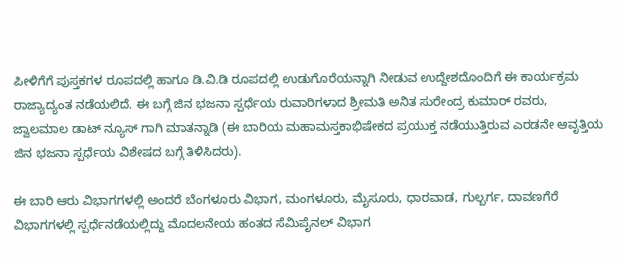ಪೀಳಿಗೆಗೆ ಪುಸ್ತಕಗಳ ರೂಪದಲ್ಲಿ ಹಾಗೂ ಡಿ.ವಿ.ಡಿ ರೂಪದಲ್ಲಿ ಉಡುಗೊರೆಯನ್ನಾಗಿ ನೀಡುವ ಉದ್ದೇಶದೊಂದಿಗೆ ಈ ಕಾರ್ಯಕ್ರಮ ರಾಜ್ಯಾದ್ಯಂತ ನಡೆಯಲಿದೆ. ಈ ಬಗ್ಗೆ ಜಿನ ಭಜನಾ ಸ್ಪರ್ಧೆಯ ರುವಾರಿಗಳಾದ ಶ್ರೀಮತಿ ಅನಿತ ಸುರೇಂದ್ರ ಕುಮಾರ್ ರವರು, ಜ್ವಾಲಮಾಲ ಡಾಟ್ ನ್ಯೂಸ್ ಗಾಗಿ ಮಾತನ್ನಾಡಿ (ಈ ಬಾರಿಯ ಮಹಾಮಸ್ತಕಾಭಿಷೇಕದ ಪ್ರಯುಕ್ತ ನಡೆಯುತ್ತಿರುವ ಎರಡನೇ ಆವೃತ್ತಿಯ ಜಿನ ಭಜನಾ ಸ್ಪರ್ಧೆಯ ವಿಶೇಷದ ಬಗ್ಗೆ ತಿಳಿಸಿದರು).

ಈ ಬಾರಿ ಆರು ವಿಭಾಗಗಳಲ್ಲಿ ಅಂದರೆ ಬೆಂಗಳೂರು ವಿಭಾಗ, ಮಂಗಳೂರು, ಮೈಸೂರು, ಧಾರವಾಡ, ಗುಲ್ಬರ್ಗ, ದಾವಣಗೆರೆ ವಿಭಾಗಗಳಲ್ಲಿ ಸ್ಪರ್ಧೆನಡೆಯಲ್ಲಿದ್ದು ಮೊದಲನೇಯ ಹಂತದ ಸೆಮಿಪೈನಲ್ ವಿಭಾಗ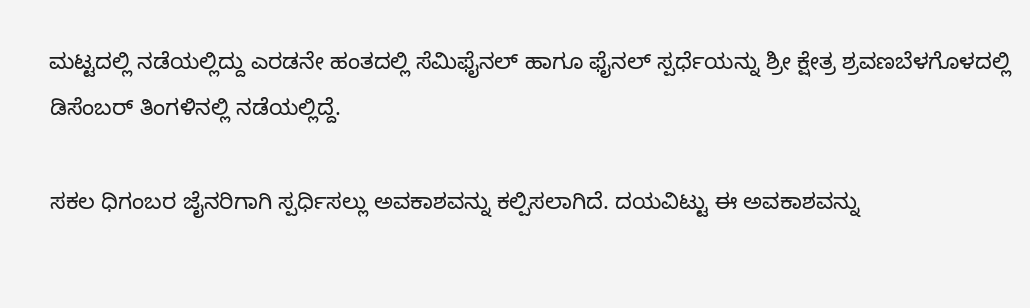ಮಟ್ಟದಲ್ಲಿ ನಡೆಯಲ್ಲಿದ್ದು ಎರಡನೇ ಹಂತದಲ್ಲಿ ಸೆಮಿಫೈನಲ್ ಹಾಗೂ ಫೈನಲ್ ಸ್ಪರ್ಧೆಯನ್ನು ಶ್ರೀ ಕ್ಷೇತ್ರ ಶ್ರವಣಬೆಳಗೊಳದಲ್ಲಿ ಡಿಸೆಂಬರ್ ತಿಂಗಳಿನಲ್ಲಿ ನಡೆಯಲ್ಲಿದ್ದೆ.

ಸಕಲ ಧಿಗಂಬರ ಜೈನರಿಗಾಗಿ ಸ್ಪರ್ಧಿಸಲ್ಲು ಅವಕಾಶವನ್ನು ಕಲ್ಪಿಸಲಾಗಿದೆ. ದಯವಿಟ್ಟು ಈ ಅವಕಾಶವನ್ನು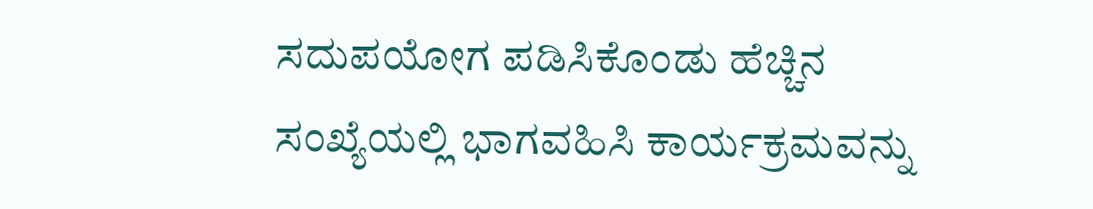ಸದುಪಯೋಗ ಪಡಿಸಿಕೊಂಡು ಹೆಚ್ಚಿನ ಸಂಖ್ಯೆಯಲ್ಲಿ ಭಾಗವಹಿಸಿ ಕಾರ್ಯಕ್ರಮವನ್ನು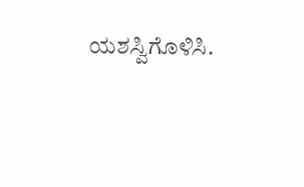ಯಶಸ್ವಿಗೊಳಿಸಿ.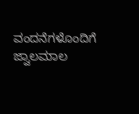ವಂದನೆಗಳೊಂದಿಗೆ ಜ್ವಾಲಮಾಲ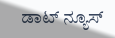ಡಾಟ್ ನ್ಯೂಸ್